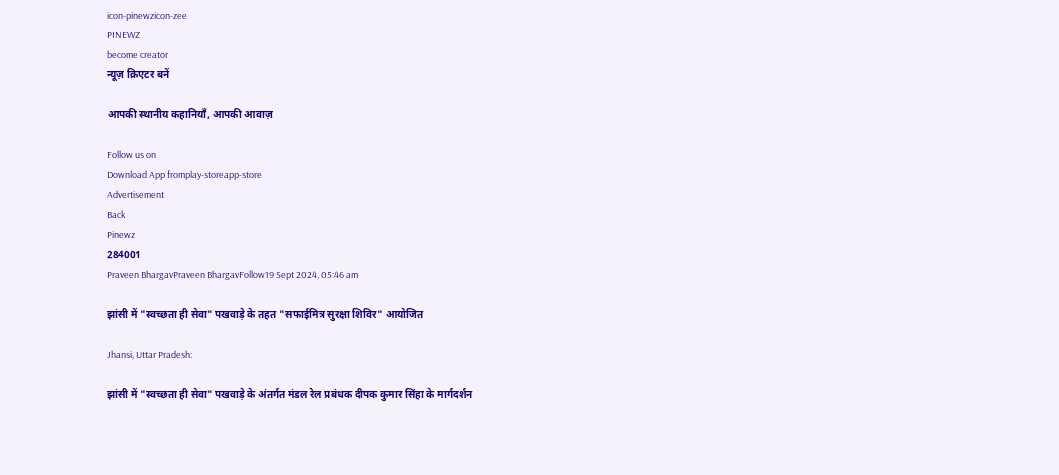icon-pinewzicon-zee
PINEWZ
become creator
न्यूज़ क्रिएटर बनें

आपकी स्थानीय कहानियाँ, आपकी आवाज़

Follow us on
Download App fromplay-storeapp-store
Advertisement
Back
Pinewz
284001
Praveen BhargavPraveen BhargavFollow19 Sept 2024, 05:46 am

झांसी में "स्वच्छता ही सेवा" पखवाड़े के तहत "सफाईमित्र सुरक्षा शिविर" आयोजित

Jhansi, Uttar Pradesh:

झांसी में "स्वच्छता ही सेवा" पखवाड़े के अंतर्गत मंडल रेल प्रबंधक दीपक कुमार सिंहा के मार्गदर्शन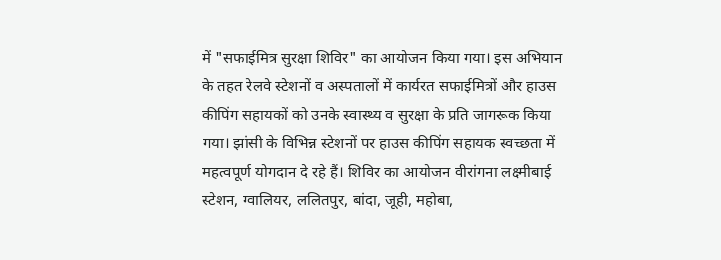में "सफाईमित्र सुरक्षा शिविर" का आयोजन किया गया। इस अभियान के तहत रेलवे स्टेशनों व अस्पतालों में कार्यरत सफाईमित्रों और हाउस कीपिंग सहायकों को उनके स्वास्थ्य व सुरक्षा के प्रति जागरूक किया गया। झांसी के विभिन्न स्टेशनों पर हाउस कीपिंग सहायक स्वच्छता में महत्वपूर्ण योगदान दे रहे हैं। शिविर का आयोजन वीरांगना लक्ष्मीबाई स्टेशन, ग्वालियर, ललितपुर, बांदा, जूही, महोबा,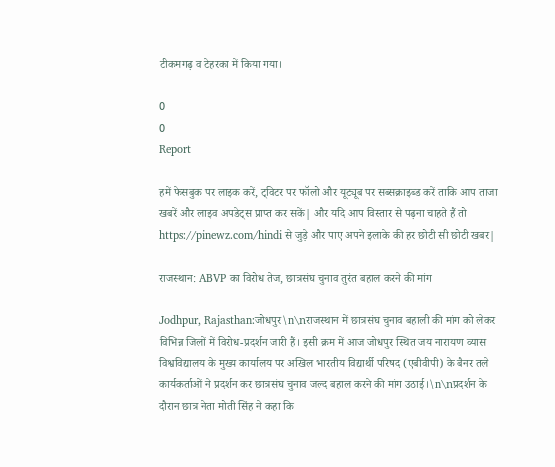टीकमगढ़ व टेहरका में किया गया।

0
0
Report

हमें फेसबुक पर लाइक करें, ट्विटर पर फॉलो और यूट्यूब पर सब्सक्राइब्ड करें ताकि आप ताजा खबरें और लाइव अपडेट्स प्राप्त कर सकें| और यदि आप विस्तार से पढ़ना चाहते हैं तो https://pinewz.com/hindi से जुड़े और पाए अपने इलाके की हर छोटी सी छोटी खबर|

राजस्थान: ABVP का विरोध तेज, छात्रसंघ चुनाव तुरंत बहाल करने की मांग

Jodhpur, Rajasthan:जोधपुर\n\nराजस्थान में छात्रसंघ चुनाव बहाली की मांग को लेकर विभिन्न जिलों में विरोध-प्रदर्शन जारी हैं। इसी क्रम में आज जोधपुर स्थित जय नारायण व्यास विश्वविद्यालय के मुख्य कार्यालय पर अखिल भारतीय विद्यार्थी परिषद (एबीवीपी) के बैनर तले कार्यकर्ताओं ने प्रदर्शन कर छात्रसंघ चुनाव जल्द बहाल करने की मांग उठाई।\n\nप्रदर्शन के दौरान छात्र नेता मोती सिंह ने कहा कि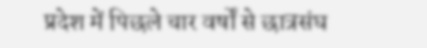प्रदेश में पिछले चार वर्षों से छात्रसंघ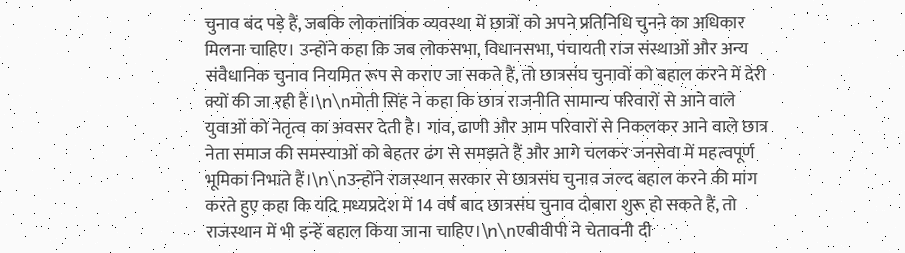चुनाव बंद पड़े हैं, जबकि लोकतांत्रिक व्यवस्था में छात्रों को अपने प्रतिनिधि चुनने का अधिकार मिलना चाहिए। उन्होंने कहा कि जब लोकसभा, विधानसभा, पंचायती राज संस्थाओं और अन्य संवैधानिक चुनाव नियमित रूप से कराए जा सकते हैं, तो छात्रसंघ चुनावों को बहाल करने में देरी क्यों की जा रही है।\n\nमोती सिंह ने कहा कि छात्र राजनीति सामान्य परिवारों से आने वाले युवाओं को नेतृत्व का अवसर देती है। गांव, ढाणी और आम परिवारों से निकलकर आने वाले छात्र नेता समाज की समस्याओं को बेहतर ढंग से समझते हैं और आगे चलकर जनसेवा में महत्वपूर्ण भूमिका निभाते हैं।\n\nउन्होंने राजस्थान सरकार से छात्रसंघ चुनाव जल्द बहाल करने की मांग करते हुए कहा कि यदि मध्यप्रदेश में 14 वर्ष बाद छात्रसंघ चुनाव दोबारा शुरू हो सकते हैं, तो राजस्थान में भी इन्हें बहाल किया जाना चाहिए।\n\nएबीवीपी ने चेतावनी दी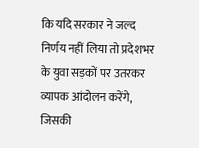कि यदि सरकार ने जल्द निर्णय नहीं लिया तो प्रदेशभर के युवा सड़कों पर उतरकर व्यापक आंदोलन करेंगे, जिसकी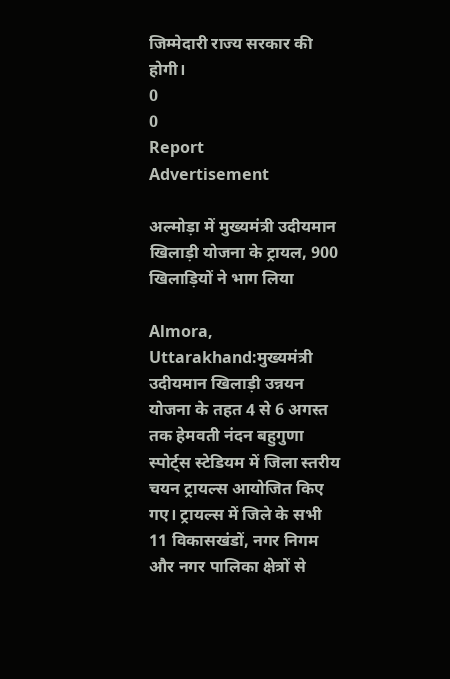जिम्मेदारी राज्य सरकार की होगी।
0
0
Report
Advertisement

अल्मोड़ा में मुख्यमंत्री उदीयमान खिलाड़ी योजना के ट्रायल, 900 खिलाड़ियों ने भाग लिया

Almora, Uttarakhand:मुख्यमंत्री उदीयमान खिलाड़ी उन्नयन योजना के तहत 4 से 6 अगस्त तक हेमवती नंदन बहुगुणा स्पोर्ट्स स्टेडियम में जिला स्तरीय चयन ट्रायल्स आयोजित किए गए। ट्रायल्स में जिले के सभी 11 विकासखंडों, नगर निगम और नगर पालिका क्षेत्रों से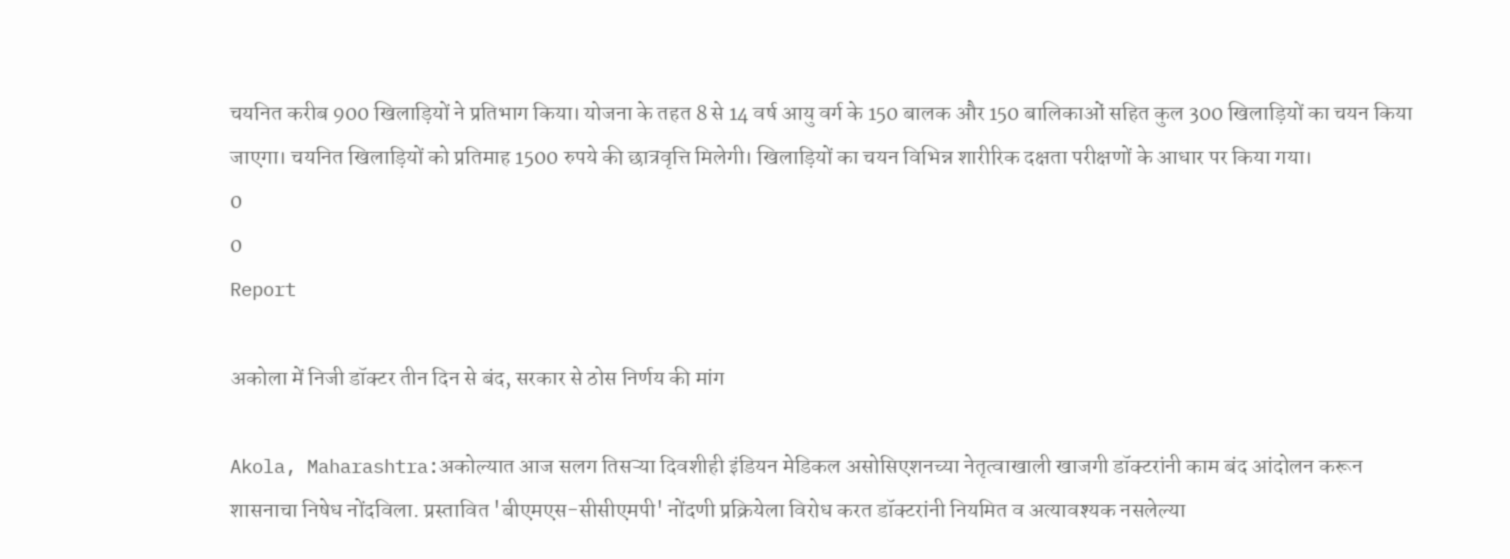चयनित करीब 900 खिलाड़ियों ने प्रतिभाग किया। योजना के तहत 8 से 14 वर्ष आयु वर्ग के 150 बालक और 150 बालिकाओं सहित कुल 300 खिलाड़ियों का चयन किया जाएगा। चयनित खिलाड़ियों को प्रतिमाह 1500 रुपये की छात्रवृत्ति मिलेगी। खिलाड़ियों का चयन विभिन्न शारीरिक दक्षता परीक्षणों के आधार पर किया गया।
0
0
Report

अकोला में निजी डॉक्टर तीन दिन से बंद, सरकार से ठोस निर्णय की मांग

Akola, Maharashtra:अकोल्यात आज सलग तिसऱ्या दिवशीही इंडियन मेडिकल असोसिएशनच्या नेतृत्वाखाली खाजगी डॉक्टरांनी काम बंद आंदोलन करून शासनाचा निषेध नोंदविला. प्रस्तावित 'बीएमएस-सीसीएमपी' नोंदणी प्रक्रियेला विरोध करत डॉक्टरांनी नियमित व अत्यावश्यक नसलेल्या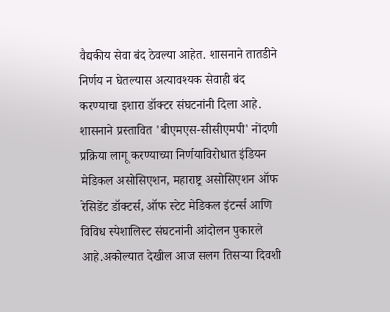वैद्यकीय सेवा बंद ठेवल्या आहेत. शासनाने तातडीने निर्णय न घेतल्यास अत्यावश्यक सेवाही बंद करण्याचा इशारा डॉक्टर संघटनांनी दिला आहे. शासनाने प्रस्तावित 'बीएमएस-सीसीएमपी' नोंदणी प्रक्रिया लागू करण्याच्या निर्णयाविरोधात इंडियन मेडिकल असोसिएशन, महाराष्ट्र असोसिएशन ऑफ रेसिडेंट डॉक्टर्स, ऑफ स्टेट मेडिकल इंटर्न्स आणि विविध स्पेशालिस्ट संघटनांनी आंदोलन पुकारले आहे.अकोल्यात देखील आज सलग तिसऱ्या दिवशी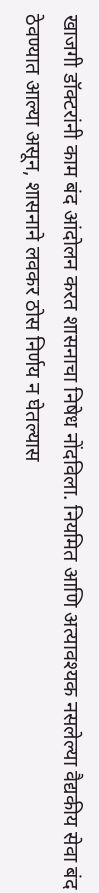खाजगी डॉक्टरांनी काम बंद आंदोलन करत शासनाचा निषेध नोंदविला. नियमित आणि अत्यावश्यक नसलेल्या वैद्यकीय सेवा बंद ठेवण्यात आल्या असून, शासनाने लवकर ठोस निर्णय न घेतल्यास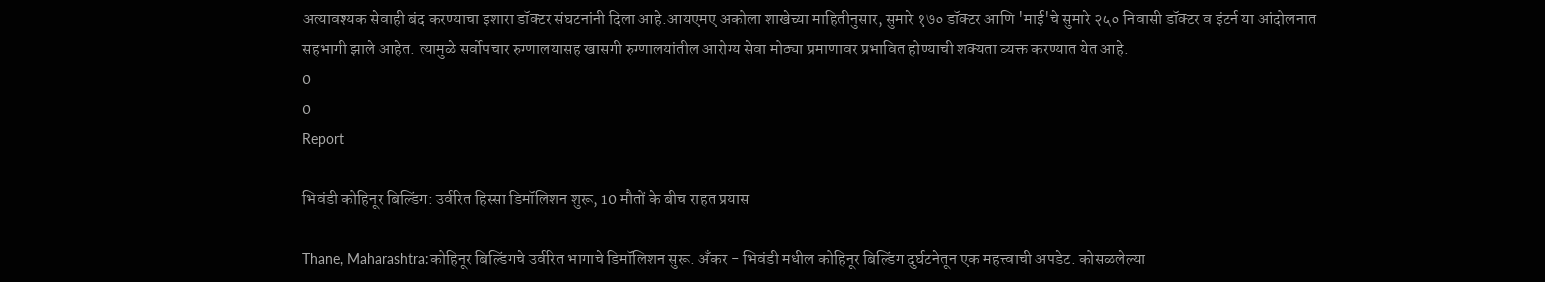अत्यावश्यक सेवाही बंद करण्याचा इशारा डॉक्टर संघटनांनी दिला आहे.आयएमए अकोला शाखेच्या माहितीनुसार, सुमारे १७० डॉक्टर आणि 'माई'चे सुमारे २५० निवासी डॉक्टर व इंटर्न या आंदोलनात सहभागी झाले आहेत. त्यामुळे सर्वोपचार रुग्णालयासह खासगी रुग्णालयांतील आरोग्य सेवा मोठ्या प्रमाणावर प्रभावित होण्याची शक्यता व्यक्त करण्यात येत आहे.
0
0
Report

भिवंडी कोहिनूर बिल्डिंग: उर्वरित हिस्सा डिमॉलिशन शुरू, 10 मौतों के बीच राहत प्रयास

Thane, Maharashtra:कोहिनूर बिल्डिंगचे उर्वरित भागाचे डिमॉलिशन सुरू. अँकर - भिवंडी मधील कोहिनूर बिल्डिंग दुर्घटनेतून एक महत्त्वाची अपडेट. कोसळलेल्या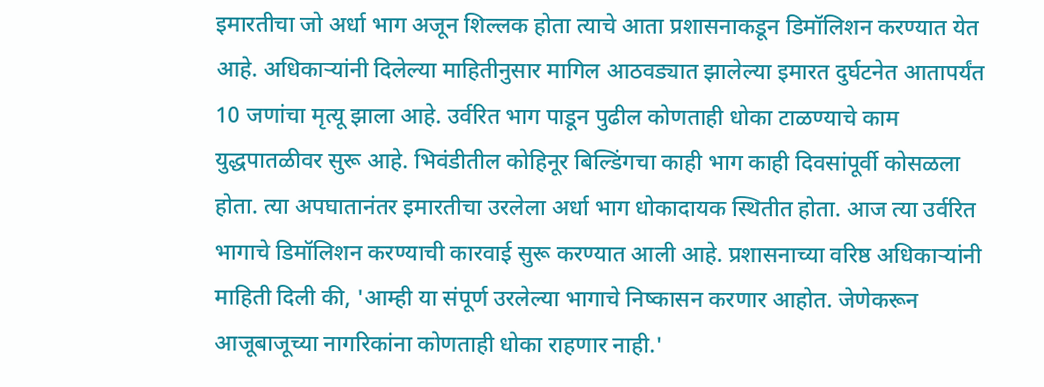इमारतीचा जो अर्धा भाग अजून शिल्लक होता त्याचे आता प्रशासनाकडून डिमॉलिशन करण्यात येत आहे. अधिकाऱ्यांनी दिलेल्या माहितीनुसार मागिल आठवड्यात झालेल्या इमारत दुर्घटनेत आतापर्यंत 10 जणांचा मृत्यू झाला आहे. उर्वरित भाग पाडून पुढील कोणताही धोका टाळण्याचे काम युद्धपातळीवर सुरू आहे. भिवंडीतील कोहिनूर बिल्डिंगचा काही भाग काही दिवसांपूर्वी कोसळला होता. त्या अपघातानंतर इमारतीचा उरलेला अर्धा भाग धोकादायक स्थितीत होता. आज त्या उर्वरित भागाचे डिमॉलिशन करण्याची कारवाई सुरू करण्यात आली आहे. प्रशासनाच्या वरिष्ठ अधिकाऱ्यांनी माहिती दिली की, 'आम्ही या संपूर्ण उरलेल्या भागाचे निष्कासन करणार आहोत. जेणेकरून आजूबाजूच्या नागरिकांना कोणताही धोका राहणार नाही.'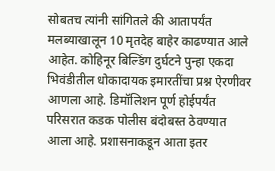सोबतच त्यांनी सांगितले की आतापर्यंत मलब्याखालून 10 मृतदेह बाहेर काढण्यात आले आहेत. कोहिनूर बिल्डिंग दुर्घटने पुन्हा एकदा भिवंडीतील धोकादायक इमारतींचा प्रश्न ऐरणीवर आणला आहे. डिमॉलिशन पूर्ण होईपर्यंत परिसरात कडक पोलीस बंदोबस्त ठेवण्यात आला आहे. प्रशासनाकडून आता इतर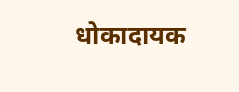धोकादायक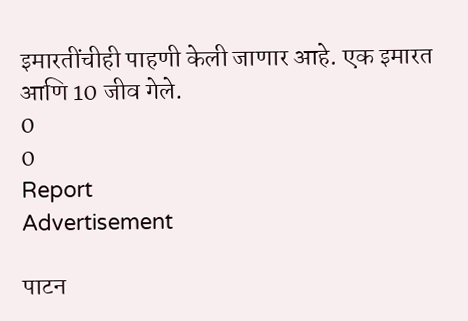इमारतींचीही पाहणी केली जाणार आहे. एक इमारत आणि 10 जीव गेले.
0
0
Report
Advertisement

पाटन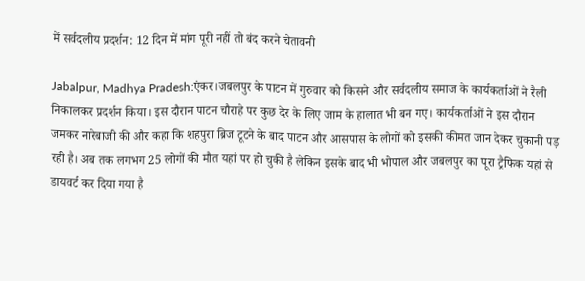में सर्वदलीय प्रदर्शन: 12 दिन में मांग पूरी नहीं तो बंद करने चेतावनी

Jabalpur, Madhya Pradesh:एंकर।जबलपुर के पाटन में गुरुवार को किसने और सर्वदलीय समाज के कार्यकर्ताओं ने रैली निकालकर प्रदर्शन किया। इस दौरान पाटन चौराहे पर कुछ देर के लिए जाम के हालात भी बन गए। कार्यकर्ताओं ने इस दौरान जमकर नारेबाजी की और कहा कि शहपुरा ब्रिज टूटने के बाद पाटन और आसपास के लोगों को इसकी कीमत जान देकर चुकानी पड़ रही है। अब तक लगभग 25 लोगों की मौत यहां पर हो चुकी है लेकिन इसके बाद भी भोपाल और जबलपुर का पूरा ट्रैफिक यहां से डायवर्ट कर दिया गया है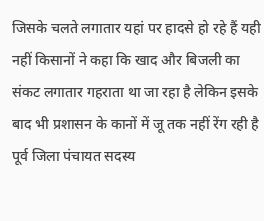जिसके चलते लगातार यहां पर हादसे हो रहे हैं यही नहीं किसानों ने कहा कि खाद और बिजली का संकट लगातार गहराता था जा रहा है लेकिन इसके बाद भी प्रशासन के कानों में जू तक नहीं रेंग रही है पूर्व जिला पंचायत सदस्य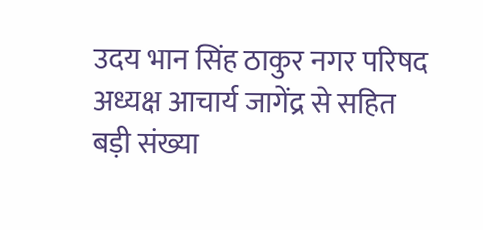उदय भान सिंह ठाकुर नगर परिषद अध्यक्ष आचार्य जागेंद्र से सहित बड़ी संख्या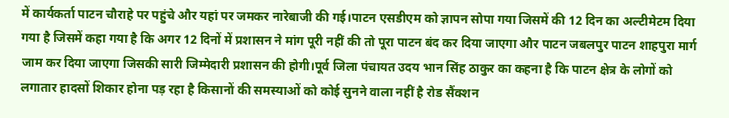में कार्यकर्ता पाटन चौराहे पर पहुंचे और यहां पर जमकर नारेबाजी की गई।पाटन एसडीएम को ज्ञापन सोपा गया जिसमें की 12 दिन का अल्टीमेटम दिया गया है जिसमें कहा गया है कि अगर 12 दिनों में प्रशासन ने मांग पूरी नहीं की तो पूरा पाटन बंद कर दिया जाएगा और पाटन जबलपुर पाटन शाहपुरा मार्ग जाम कर दिया जाएगा जिसकी सारी जिम्मेदारी प्रशासन की होगी।पूर्व जिला पंचायत उदय भान सिंह ठाकुर का कहना है कि पाटन क्षेत्र के लोगों को लगातार हादसों शिकार होना पड़ रहा है किसानों की समस्याओं को कोई सुनने वाला नहीं है रोड सैंक्शन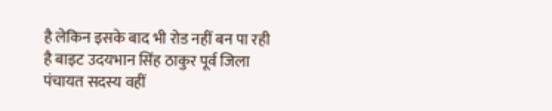है लेकिन इसके बाद भी रोड नहीं बन पा रही है बाइट उदयभान सिंह ठाकुर पूर्व जिला पंचायत सदस्य वहीं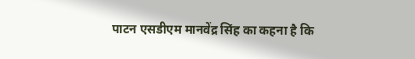पाटन एसडीएम मानवेंद्र सिंह का कहना है कि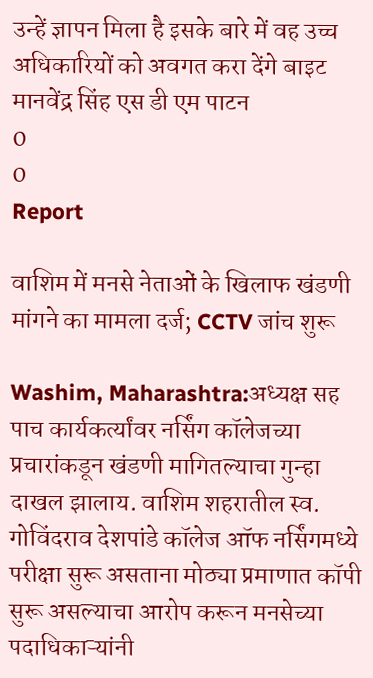उन्हें ज्ञापन मिला है इसके बारे में वह उच्च अधिकारियों को अवगत करा देंगे बाइट मानवेंद्र सिंह एस डी एम पाटन
0
0
Report

वाशिम में मनसे नेताओं के खिलाफ खंडणी मांगने का मामला दर्ज; CCTV जांच शुरू

Washim, Maharashtra:अध्यक्ष सह पाच कार्यकर्त्यांवर नर्सिंग कॉलेजच्या प्रचारांकडून खंडणी मागितल्याचा गुन्हा दाखल झालाय. वाशिम शहरातील स्व. गोविंदराव देशपांडे कॉलेज ऑफ नर्सिंगमध्ये परीक्षा सुरू असताना मोठ्या प्रमाणात कॉपी सुरू असल्याचा आरोप करून मनसेच्या पदाधिकाऱ्यांनी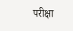परीक्षा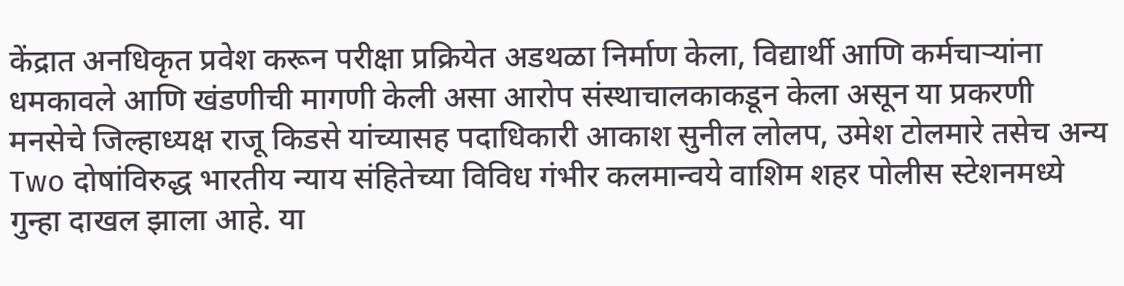केंद्रात अनधिकृत प्रवेश करून परीक्षा प्रक्रियेत अडथळा निर्माण केला, विद्यार्थी आणि कर्मचाऱ्यांना धमकावले आणि खंडणीची मागणी केली असा आरोप संस्थाचालकाकडून केला असून या प्रकरणी मनसेचे जिल्हाध्यक्ष राजू किडसे यांच्यासह पदाधिकारी आकाश सुनील लोलप, उमेश टोलमारे तसेच अन्य Two दोषांविरुद्ध भारतीय न्याय संहितेच्या विविध गंभीर कलमान्वये वाशिम शहर पोलीस स्टेशनमध्ये गुन्हा दाखल झाला आहे. या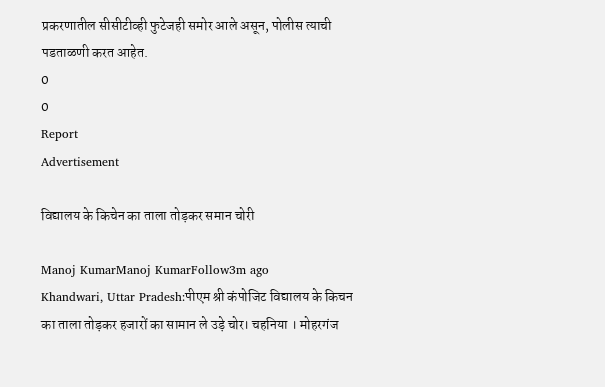प्रकरणातील सीसीटीव्ही फुटेजही समोर आले असून, पोलीस त्याची पडताळणी करत आहेत.
0
0
Report
Advertisement

विद्यालय के किचेन का ताला तोड़कर समान चोरी

Manoj KumarManoj KumarFollow3m ago
Khandwari, Uttar Pradesh:पीएम श्री कंपोजिट विद्यालय के किचन का ताला तोड़कर हजारों का सामान ले उड़े चोर। चहनिया । मोहरगंज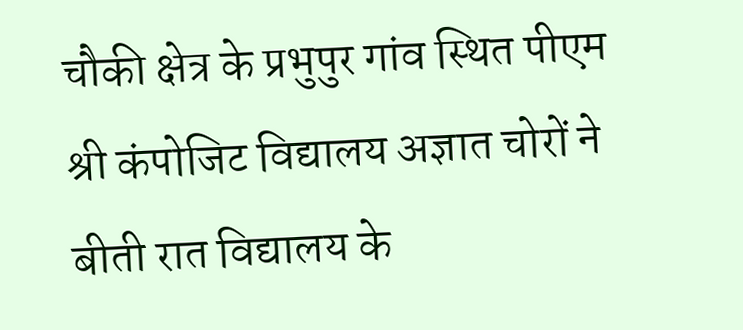चौकी क्षेत्र के प्रभुपुर गांव स्थित पीएम श्री कंपोजिट विद्यालय अज्ञात चोरों ने बीती रात विद्यालय के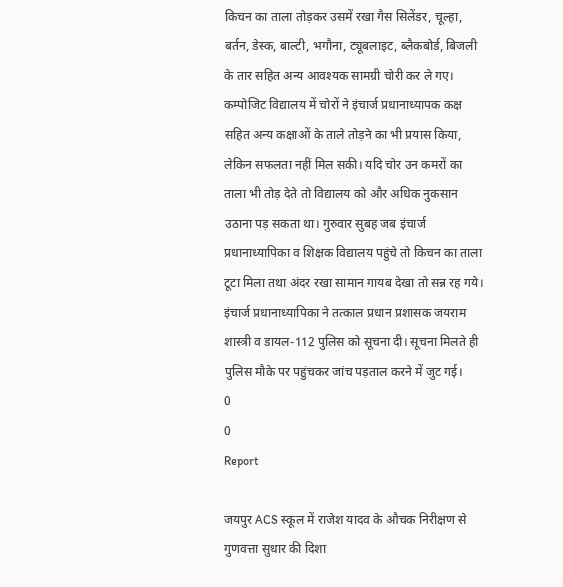किचन का ताला तोड़कर उसमें रखा गैस सिलेंडर, चूल्हा, बर्तन, डेस्क, बाल्टी, भगौना, ट्यूबलाइट, ब्लैकबोर्ड, बिजली के तार सहित अन्य आवश्यक सामग्री चोरी कर ले गए। कम्पोजिट विद्यालय में चोरों ने इंचार्ज प्रधानाध्यापक कक्ष सहित अन्य कक्षाओं के ताले तोड़ने का भी प्रयास किया, लेकिन सफलता नहीं मिल सकी। यदि चोर उन कमरों का ताला भी तोड़ देते तो विद्यालय को और अधिक नुकसान उठाना पड़ सकता था। गुरुवार सुबह जब इंचार्ज प्रधानाध्यापिका व शिक्षक विद्यालय पहुंचे तो किचन का ताला टूटा मिला तथा अंदर रखा सामान गायब देखा तो सन्न रह गये। इंचार्ज प्रधानाध्यापिका ने तत्काल प्रधान प्रशासक जयराम शास्त्री व डायल-112 पुलिस को सूचना दी। सूचना मिलते ही पुलिस मौके पर पहुंचकर जांच पड़ताल करने में जुट गई।
0
0
Report

जयपुर ACS स्कूल में राजेश यादव के औचक निरीक्षण से गुणवत्ता सुधार की दिशा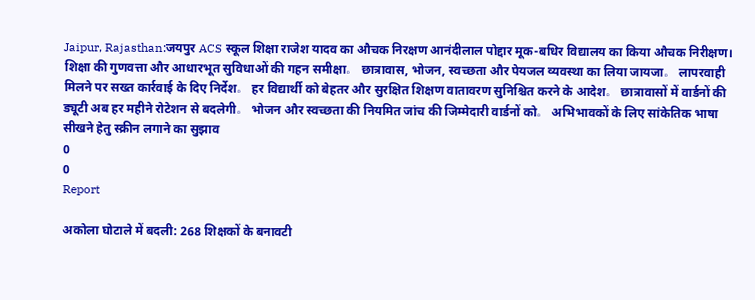Jaipur, Rajasthan:जयपुर ACS स्कूल शिक्षा राजेश यादव का औचक निरक्षण आनंदीलाल पोद्दार मूक-बधिर विद्यालय का किया औचक निरीक्षण। शिक्षा की गुणवत्ता और आधारभूत सुविधाओं की गहन समीक्षा。 छात्रावास, भोजन, स्वच्छता और पेयजल व्यवस्था का लिया जायजा。 लापरवाही मिलने पर सख्त कार्रवाई के दिए निर्देश。 हर विद्यार्थी को बेहतर और सुरक्षित शिक्षण वातावरण सुनिश्चित करने के आदेश。 छात्रावासों में वार्डनों की ड्यूटी अब हर महीने रोटेशन से बदलेगी。 भोजन और स्वच्छता की नियमित जांच की जिम्मेदारी वार्डनों को。 अभिभावकों के लिए सांकेतिक भाषा सीखने हेतु स्क्रीन लगाने का सुझाव
0
0
Report

अकोला घोटाले में बदली: 268 शिक्षकों के बनावटी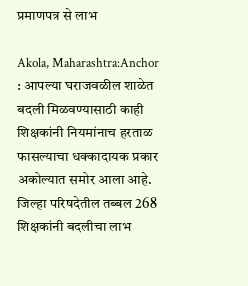प्रमाणपत्र से लाभ

Akola, Maharashtra:Anchor : आपल्या घराजवळील शाळेत बदली मिळवण्यासाठी काही शिक्षकांनी नियमांनाच हरताळ फासल्याचा धक्कादायक प्रकार अकोल्यात समोर आला आहे. जिल्हा परिषदेतील तब्बल 268 शिक्षकांनी बदलीचा लाभ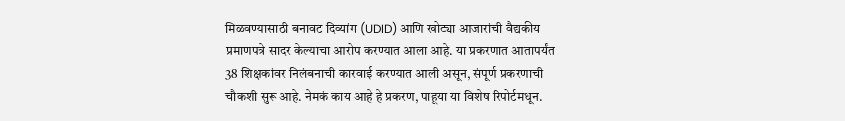मिळवण्यासाठी बनावट दिव्यांग (UDID) आणि खोट्या आजारांची वैद्यकीय प्रमाणपत्रे सादर केल्याचा आरोप करण्यात आला आहे. या प्रकरणात आतापर्यंत 38 शिक्षकांवर निलंबनाची कारवाई करण्यात आली असून, संपूर्ण प्रकरणाची चौकशी सुरू आहे. नेमकं काय आहे हे प्रकरण, पाहूया या विशेष रिपोर्टमधून.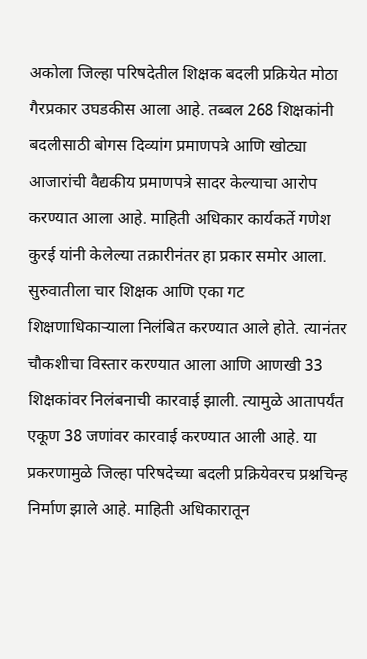अकोला जिल्हा परिषदेतील शिक्षक बदली प्रक्रियेत मोठा गैरप्रकार उघडकीस आला आहे. तब्बल 268 शिक्षकांनी बदलीसाठी बोगस दिव्यांग प्रमाणपत्रे आणि खोट्या आजारांची वैद्यकीय प्रमाणपत्रे सादर केल्याचा आरोप करण्यात आला आहे. माहिती अधिकार कार्यकर्ते गणेश कुरई यांनी केलेल्या तक्रारीनंतर हा प्रकार समोर आला. सुरुवातीला चार शिक्षक आणि एका गट शिक्षणाधिकाऱ्याला निलंबित करण्यात आले होते. त्यानंतर चौकशीचा विस्तार करण्यात आला आणि आणखी 33 शिक्षकांवर निलंबनाची कारवाई झाली. त्यामुळे आतापर्यंत एकूण 38 जणांवर कारवाई करण्यात आली आहे. या प्रकरणामुळे जिल्हा परिषदेच्या बदली प्रक्रियेवरच प्रश्नचिन्ह निर्माण झाले आहे. माहिती अधिकारातून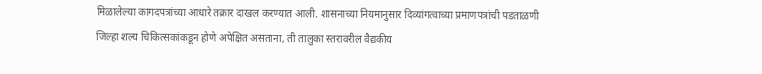मिळालेल्या कागदपत्रांच्या आधारे तक्रार दाखल करण्यात आली. शासनाच्या नियमानुसार दिव्यांगत्वाच्या प्रमाणपत्रांची पडताळणी जिल्हा शल्य चिकित्सकांकडून होणे अपेक्षित असताना, ती तालुका स्तरावरील वैद्यकीय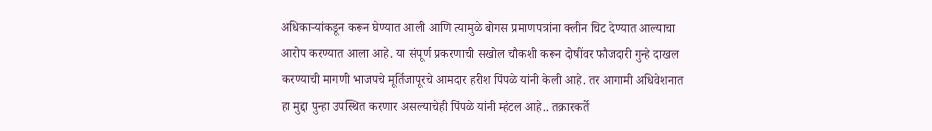अधिकाऱ्यांकडून करून घेण्यात आली आणि त्यामुळे बोगस प्रमाणपत्रांना क्लीन चिट देण्यात आल्याचा आरोप करण्यात आला आहे. या संपूर्ण प्रकरणाची सखोल चौकशी करून दोषींवर फौजदारी गुन्हे दाखल करण्याची मागणी भाजपचे मूर्तिजापूरचे आमदार हरीश पिंपळे यांनी केली आहे. तर आगामी अधिवेशनात हा मुद्दा पुन्हा उपस्थित करणार असल्याचेही पिंपळे यांनी म्हंटल आहे.. तक्रारकर्ते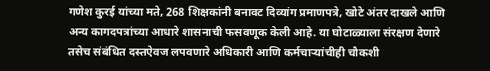गणेश कुरई यांच्या मते, 268 शिक्षकांनी बनावट दिव्यांग प्रमाणपत्रे, खोटे अंतर दाखले आणि अन्य कागदपत्रांच्या आधारे शासनाची फसवणूक केली आहे. या घोटाळ्याला संरक्षण देणारे तसेच संबंधित दस्तऐवज लपवणारे अधिकारी आणि कर्मचाऱ्यांचीही चौकशी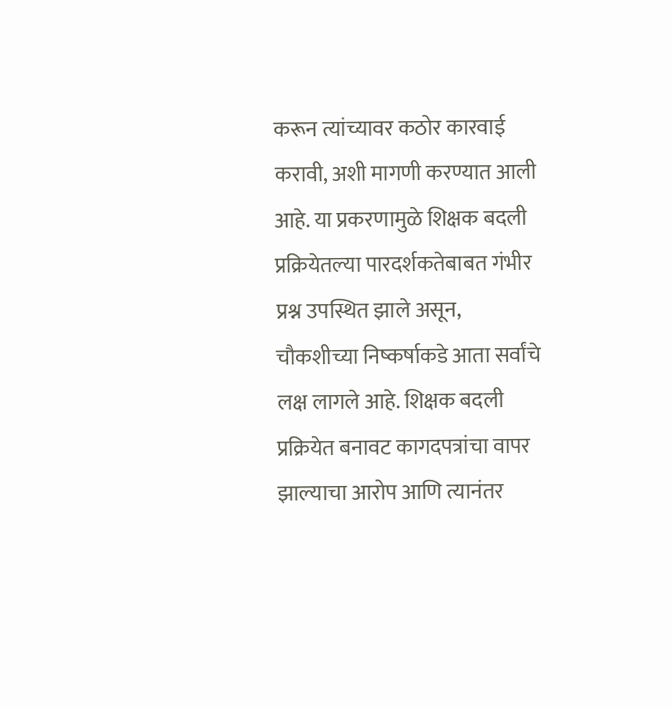करून त्यांच्यावर कठोर कारवाई करावी, अशी मागणी करण्यात आली आहे. या प्रकरणामुळे शिक्षक बदली प्रक्रियेतल्या पारदर्शकतेबाबत गंभीर प्रश्न उपस्थित झाले असून, चौकशीच्या निष्कर्षाकडे आता सर्वांचे लक्ष लागले आहे. शिक्षक बदली प्रक्रियेत बनावट कागदपत्रांचा वापर झाल्याचा आरोप आणि त्यानंतर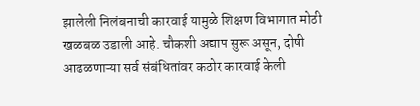झालेली निलंबनाची कारवाई यामुळे शिक्षण विभागात मोठी खळबळ उडाली आहे. चौकशी अद्याप सुरू असून, दोषी आढळणाऱ्या सर्व संबंधितांवर कठोर कारवाई केली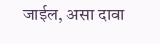जाईल, असा दावा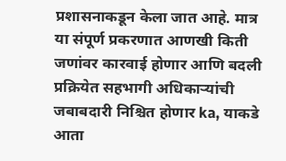प्रशासनाकडून केला जात आहे. मात्र या संपूर्ण प्रकरणात आणखी किती जणांवर कारवाई होणार आणि बदली प्रक्रियेत सहभागी अधिकाऱ्यांची जबाबदारी निश्चित होणार ka, याकडे आता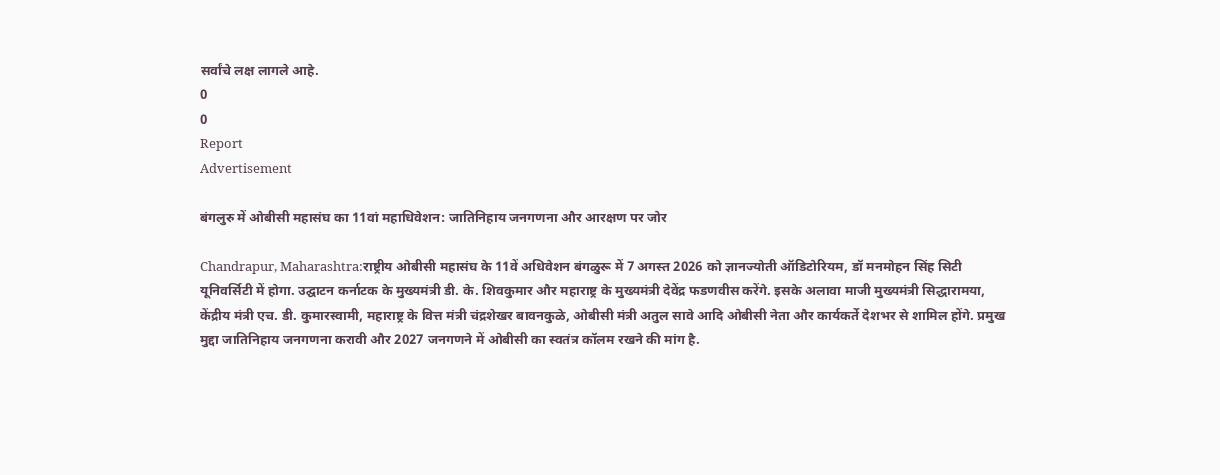सर्वांचे लक्ष लागले आहे.
0
0
Report
Advertisement

बंगलुरु में ओबीसी महासंघ का 11वां महाधिवेशन: जातिनिहाय जनगणना और आरक्षण पर जोर

Chandrapur, Maharashtra:राष्ट्रीय ओबीसी महासंघ के 11वें अधिवेशन बंगळुरू में 7 अगस्त 2026 को ज्ञानज्योती ऑडिटोरियम, डॉ मनमोहन सिंह सिटी यूनिवर्सिटी में होगा. उद्घाटन कर्नाटक के मुख्यमंत्री डी. के. शिवकुमार और महाराष्ट्र के मुख्यमंत्री देवेंद्र फडणवीस करेंगे. इसके अलावा माजी मुख्यमंत्री सिद्धारामया, केंद्रीय मंत्री एच. डी. कुमारस्वामी, महाराष्ट्र के वित्त मंत्री चंद्रशेखर बावनकुळे, ओबीसी मंत्री अतुल सावे आदि ओबीसी नेता और कार्यकर्ते देशभर से शामिल होंगे. प्रमुख मुद्दा जातिनिहाय जनगणना करावी और 2027 जनगणने में ओबीसी का स्वतंत्र कॉलम रखने की मांग है.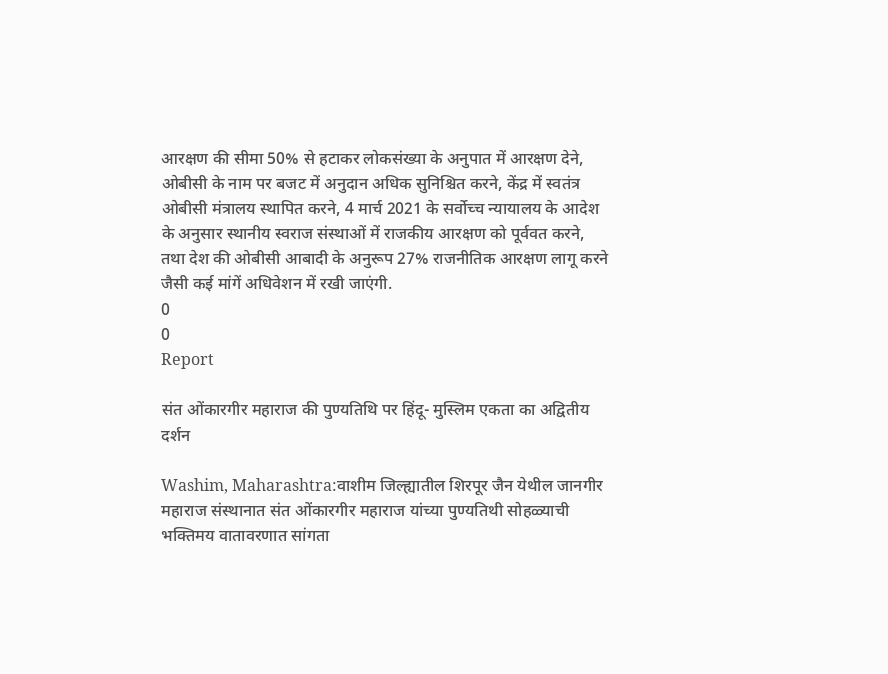आरक्षण की सीमा 50% से हटाकर लोकसंख्या के अनुपात में आरक्षण देने, ओबीसी के नाम पर बजट में अनुदान अधिक सुनिश्चित करने, केंद्र में स्वतंत्र ओबीसी मंत्रालय स्थापित करने, 4 मार्च 2021 के सर्वोच्च न्यायालय के आदेश के अनुसार स्थानीय स्वराज संस्थाओं में राजकीय आरक्षण को पूर्ववत करने, तथा देश की ओबीसी आबादी के अनुरूप 27% राजनीतिक आरक्षण लागू करने जैसी कई मांगें अधिवेशन में रखी जाएंगी.
0
0
Report

संत ओंकारगीर महाराज की पुण्यतिथि पर हिंदू- मुस्लिम एकता का अद्वितीय दर्शन

Washim, Maharashtra:वाशीम जिल्ह्यातील शिरपूर जैन येथील जानगीर महाराज संस्थानात संत ओंकारगीर महाराज यांच्या पुण्यतिथी सोहळ्याची भक्तिमय वातावरणात सांगता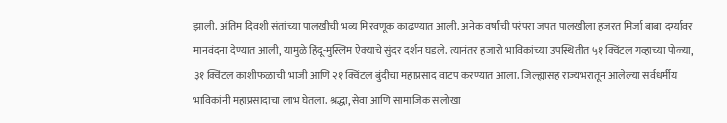झाली. अंतिम दिवशी संतांच्या पालखीची भव्य मिरवणूक काढण्यात आली. अनेक वर्षांची परंपरा जपत पालखीला हजरत मिर्जा बाबा दर्ग्यावर मानवंदना देण्यात आली, यामुळे हिंदू-मुस्लिम ऐक्याचे सुंदर दर्शन घडले. त्यानंतर हजारो भाविकांच्या उपस्थितीत ५१ क्विंटल गव्हाच्या पोळ्या, ३१ क्विंटल काशीफळाची भाजी आणि २१ क्विंटल बुंदीचा महाप्रसाद वाटप करण्यात आला. जिल्ह्यासह राज्यभरातून आलेल्या सर्वधर्मीय भाविकांनी महाप्रसादाचा लाभ घेतला. श्रद्धा, सेवा आणि सामाजिक सलोखा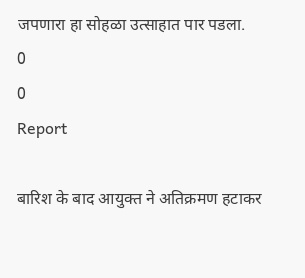जपणारा हा सोहळा उत्साहात पार पडला.
0
0
Report

बारिश के बाद आयुक्त ने अतिक्रमण हटाकर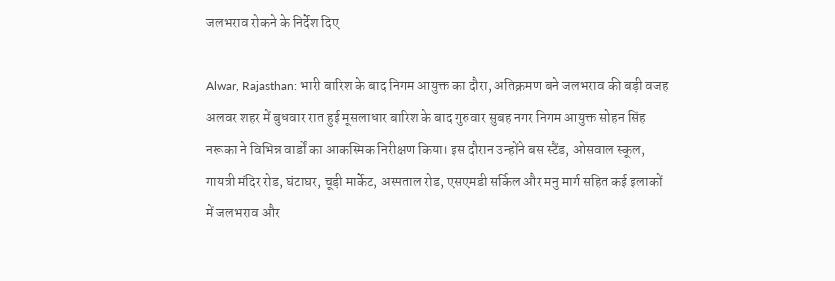जलभराव रोकने के निर्देश दिए

Alwar, Rajasthan: भारी बारिश के बाद निगम आयुक्त का दौरा, अतिक्रमण बने जलभराव की बड़ी वजह अलवर शहर में बुधवार रात हुई मूसलाधार बारिश के बाद गुरुवार सुबह नगर निगम आयुक्त सोहन सिंह नरूका ने विभिन्न वार्डों का आकस्मिक निरीक्षण किया। इस दौरान उन्होंने बस स्टैंड, ओसवाल स्कूल, गायत्री मंदिर रोड, घंटाघर, चूड़ी मार्केट, अस्पताल रोड, एसएमडी सर्किल और मनु मार्ग सहित कई इलाकों में जलभराव और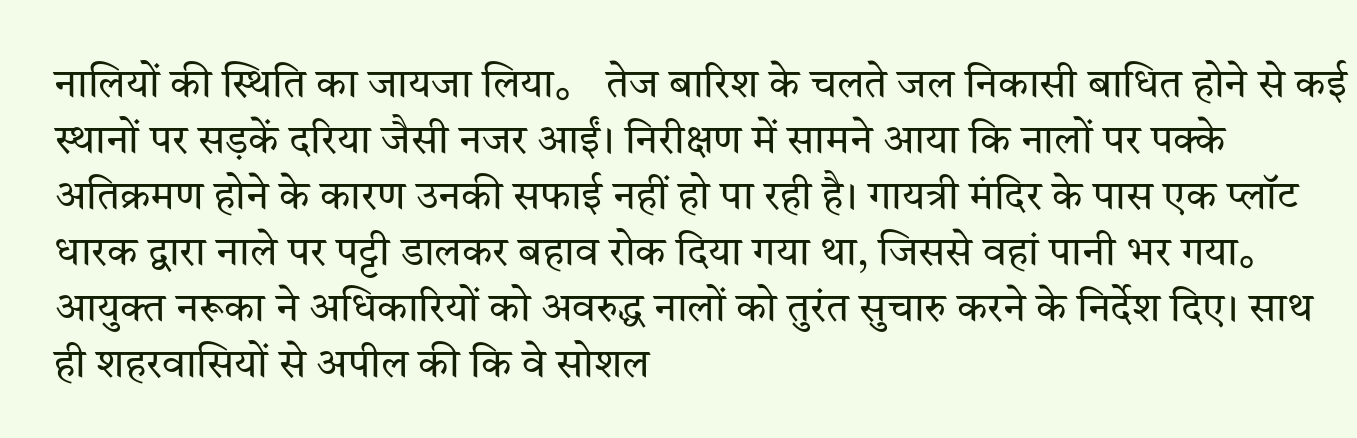नालियों की स्थिति का जायजा लिया。 तेज बारिश के चलते जल निकासी बाधित होने से कई स्थानों पर सड़कें दरिया जैसी नजर आईं। निरीक्षण में सामने आया कि नालों पर पक्के अतिक्रमण होने के कारण उनकी सफाई नहीं हो पा रही है। गायत्री मंदिर के पास एक प्लॉट धारक द्वारा नाले पर पट्टी डालकर बहाव रोक दिया गया था, जिससे वहां पानी भर गया。 आयुक्त नरूका ने अधिकारियों को अवरुद्ध नालों को तुरंत सुचारु करने के निर्देश दिए। साथ ही शहरवासियों से अपील की कि वे सोशल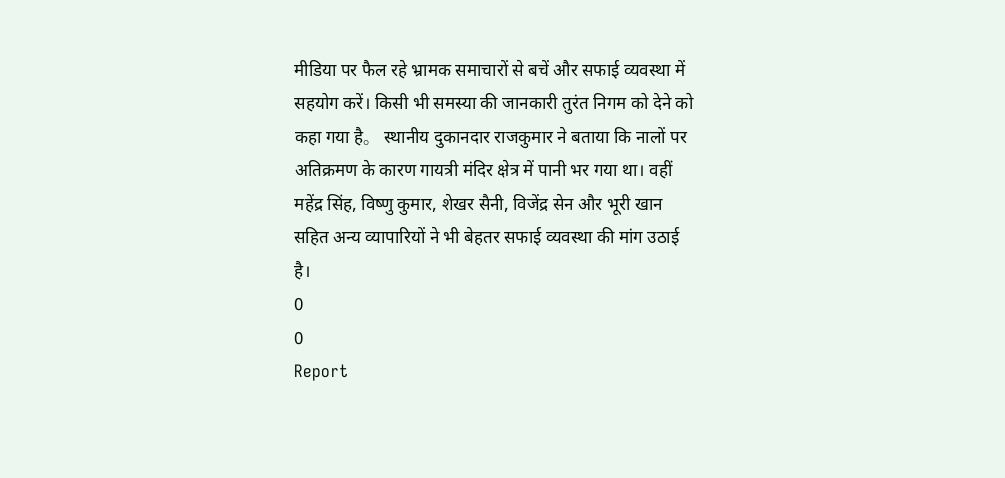मीडिया पर फैल रहे भ्रामक समाचारों से बचें और सफाई व्यवस्था में सहयोग करें। किसी भी समस्या की जानकारी तुरंत निगम को देने को कहा गया है。 स्थानीय दुकानदार राजकुमार ने बताया कि नालों पर अतिक्रमण के कारण गायत्री मंदिर क्षेत्र में पानी भर गया था। वहीं महेंद्र सिंह, विष्णु कुमार, शेखर सैनी, विजेंद्र सेन और भूरी खान सहित अन्य व्यापारियों ने भी बेहतर सफाई व्यवस्था की मांग उठाई है।
0
0
Report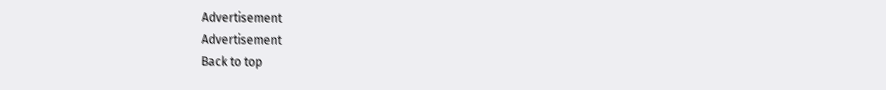Advertisement
Advertisement
Back to top